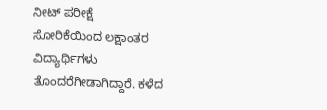ನೀಟ್ ಪರೀಕ್ಷೆ ಸೋರಿಕೆಯಿಂದ ಲಕ್ಷಾಂತರ ವಿದ್ಯಾರ್ಥಿಗಳು ತೊಂದರೆಗೀಡಾಗಿದ್ದಾರೆ. ಕಳೆದ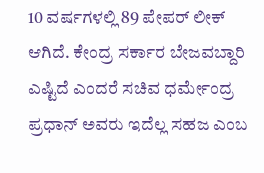10 ವರ್ಷಗಳಲ್ಲಿ 89 ಪೇಪರ್ ಲೀಕ್ ಆಗಿದೆ. ಕೇಂದ್ರ ಸರ್ಕಾರ ಬೇಜವಬ್ದಾರಿ ಎಷ್ಟಿದೆ ಎಂದರೆ ಸಚಿವ ಧರ್ಮೇಂದ್ರ ಪ್ರಧಾನ್ ಅವರು ಇದೆಲ್ಲ ಸಹಜ ಎಂಬ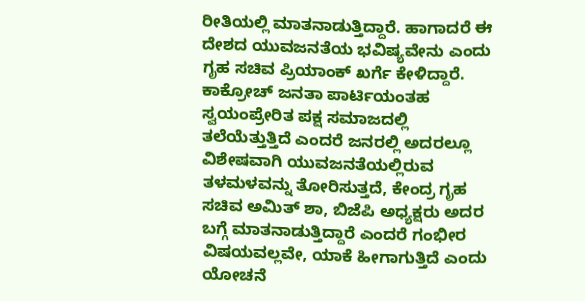ರೀತಿಯಲ್ಲಿ ಮಾತನಾಡುತ್ತಿದ್ದಾರೆ. ಹಾಗಾದರೆ ಈ ದೇಶದ ಯುವಜನತೆಯ ಭವಿಷ್ಯವೇನು ಎಂದು ಗೃಹ ಸಚಿವ ಪ್ರಿಯಾಂಕ್ ಖರ್ಗೆ ಕೇಳಿದ್ದಾರೆ.
ಕಾಕ್ರೋಚ್ ಜನತಾ ಪಾರ್ಟಿಯಂತಹ ಸ್ವಯಂಪ್ರೇರಿತ ಪಕ್ಷ ಸಮಾಜದಲ್ಲಿ ತಲೆಯೆತ್ತುತ್ತಿದೆ ಎಂದರೆ ಜನರಲ್ಲಿ ಅದರಲ್ಲೂ ವಿಶೇಷವಾಗಿ ಯುವಜನತೆಯಲ್ಲಿರುವ ತಳಮಳವನ್ನು ತೋರಿಸುತ್ತದೆ, ಕೇಂದ್ರ ಗೃಹ ಸಚಿವ ಅಮಿತ್ ಶಾ, ಬಿಜೆಪಿ ಅಧ್ಯಕ್ಷರು ಅದರ ಬಗ್ಗೆ ಮಾತನಾಡುತ್ತಿದ್ದಾರೆ ಎಂದರೆ ಗಂಭೀರ ವಿಷಯವಲ್ಲವೇ, ಯಾಕೆ ಹೀಗಾಗುತ್ತಿದೆ ಎಂದು ಯೋಚನೆ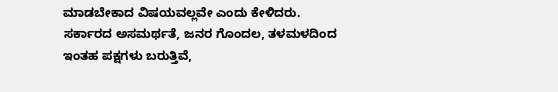ಮಾಡಬೇಕಾದ ವಿಷಯವಲ್ಲವೇ ಎಂದು ಕೇಳಿದರು.
ಸರ್ಕಾರದ ಅಸಮರ್ಥತೆ, ಜನರ ಗೊಂದಲ, ತಳಮಳದಿಂದ ಇಂತಹ ಪಕ್ಷಗಳು ಬರುತ್ತಿವೆ,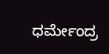ಧರ್ಮೇಂದ್ರ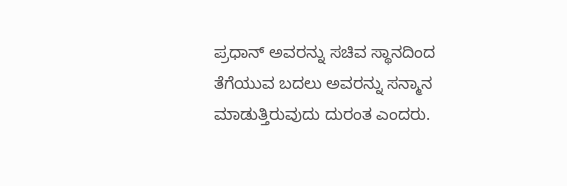ಪ್ರಧಾನ್ ಅವರನ್ನು ಸಚಿವ ಸ್ಥಾನದಿಂದ ತೆಗೆಯುವ ಬದಲು ಅವರನ್ನು ಸನ್ಮಾನ ಮಾಡುತ್ತಿರುವುದು ದುರಂತ ಎಂದರು.